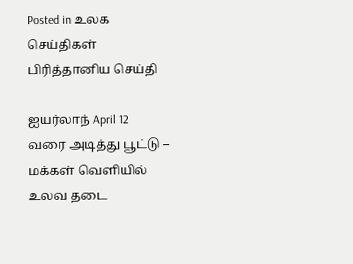Posted in உலக செய்திகள் பிரித்தானிய செய்தி

ஐயர்லாந் April 12 வரை அடித்து பூட்டு – மக்கள் வெளியில் உலவ தடை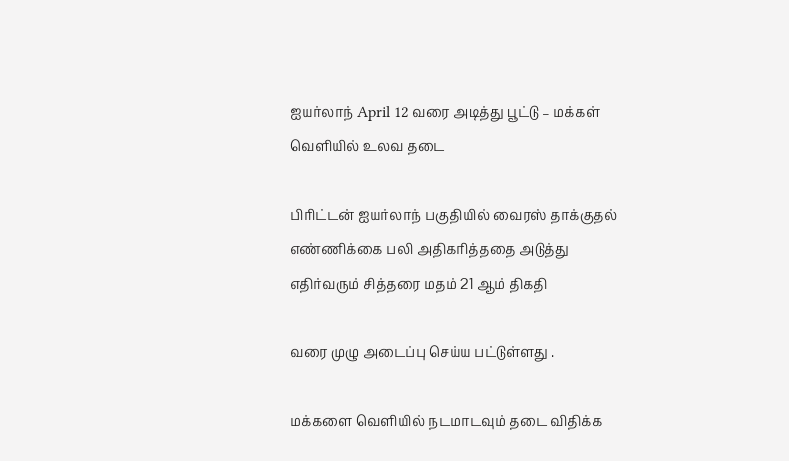ஐயர்லாந் April 12 வரை அடித்து பூட்டு – மக்கள் வெளியில் உலவ தடை

பிரிட்டன் ஐயர்லாந் பகுதியில் வைரஸ் தாக்குதல் எண்ணிக்கை பலி அதிகரித்ததை அடுத்து எதிர்வரும் சித்தரை மதம் 21 ஆம் திகதி

வரை முழு அடைப்பு செய்ய பட்டுள்ளது .

மக்களை வெளியில் நடமாடவும் தடை விதிக்க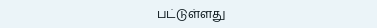பட்டுள்ளது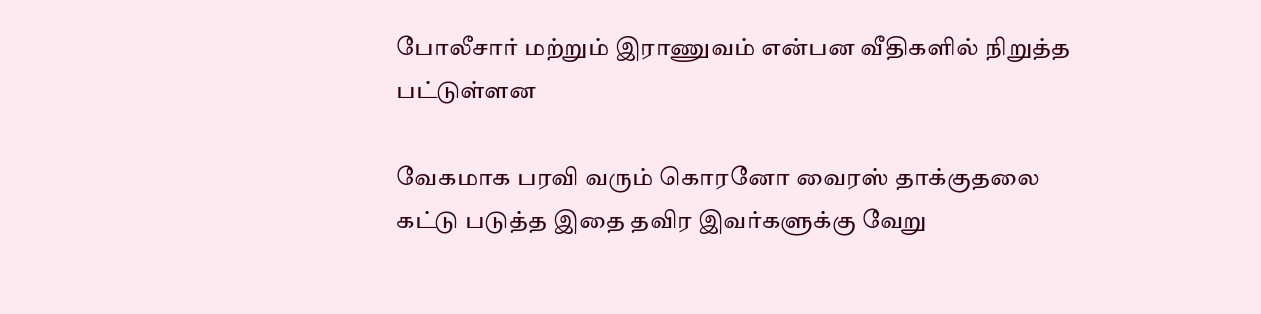போலீசார் மற்றும் இராணுவம் என்பன வீதிகளில் நிறுத்த பட்டுள்ளன

வேகமாக பரவி வரும் கொரனோ வைரஸ் தாக்குதலை
கட்டு படுத்த இதை தவிர இவர்களுக்கு வேறு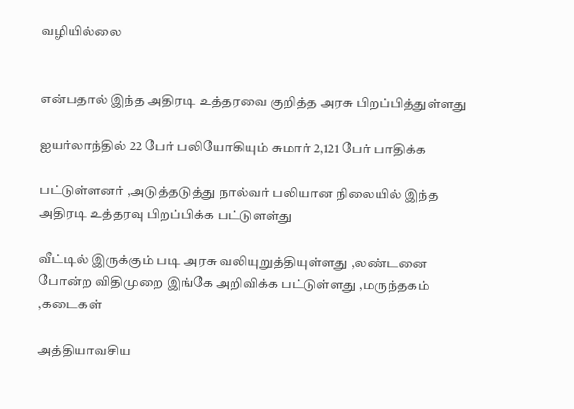வழியில்லை


என்பதால் இந்த அதிரடி உத்தரவை குறித்த அரசு பிறப்பித்துள்ளது

ஐயர்லாந்தில் 22 பேர் பலியோகியும் சுமார் 2,121 பேர் பாதிக்க

பட்டுள்ளனர் ,அடுத்தடுத்து நால்வர் பலியான நிலையில் இந்த அதிரடி உத்தரவு பிறப்பிக்க பட்டுளள்து

வீட்டில் இருக்கும் படி அரசு வலியுறுத்தியுள்ளது ,லண்டனை போன்ற விதிமுறை இங்கே அறிவிக்க பட்டுள்ளது ,மருந்தகம் ,கடைகள்

அத்தியாவசிய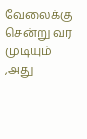வேலைக்கு சென்று வர முடியும் ,அது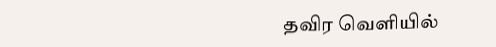தவிர வெளியில்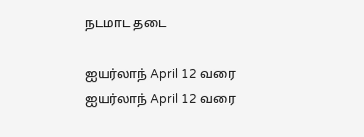நடமாட தடை

ஐயர்லாந் April 12 வரை
ஐயர்லாந் April 12 வரை